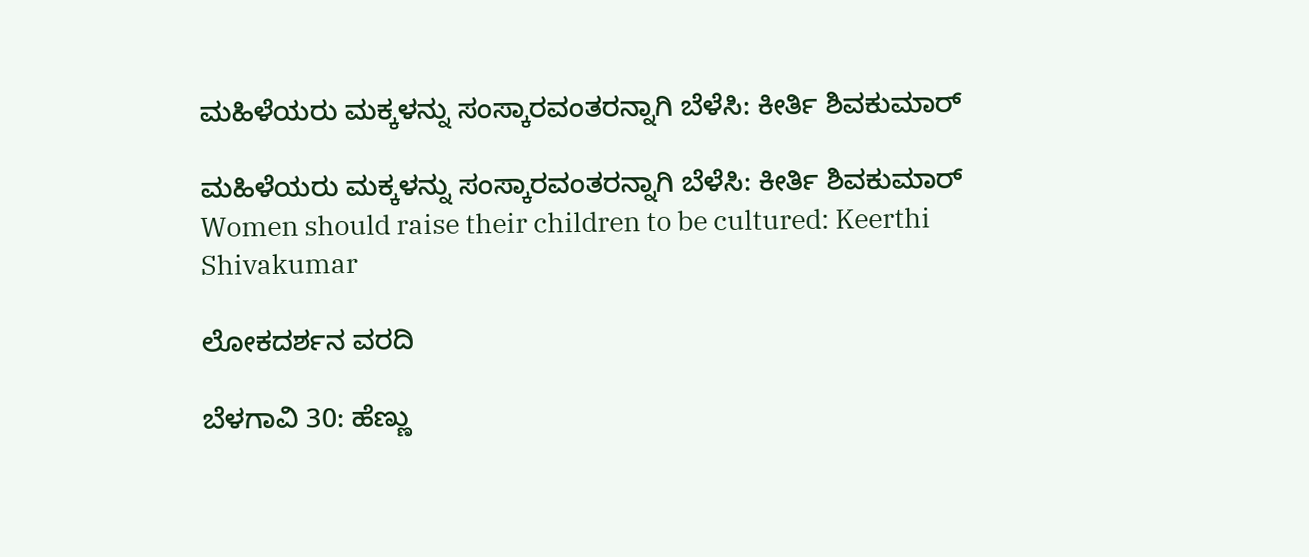ಮಹಿಳೆಯರು ಮಕ್ಕಳನ್ನು ಸಂಸ್ಕಾರವಂತರನ್ನಾಗಿ ಬೆಳೆಸಿ: ಕೀರ್ತಿ ಶಿವಕುಮಾರ್

ಮಹಿಳೆಯರು ಮಕ್ಕಳನ್ನು ಸಂಸ್ಕಾರವಂತರನ್ನಾಗಿ ಬೆಳೆಸಿ: ಕೀರ್ತಿ ಶಿವಕುಮಾರ್ Women should raise their children to be cultured: Keerthi Shivakumar

ಲೋಕದರ್ಶನ ವರದಿ

ಬೆಳಗಾವಿ 30: ಹೆಣ್ಣು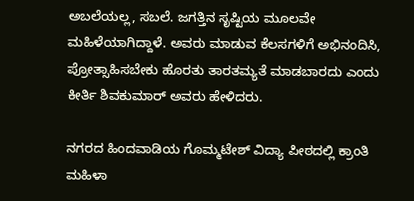ಅಬಲೆಯಲ್ಲ, ಸಬಲೆ. ಜಗತ್ತಿನ ಸೃಷ್ಟಿಯ ಮೂಲವೇ ಮಹಿಳೆಯಾಗಿದ್ದಾಳೆ. ಅವರು ಮಾಡುವ ಕೆಲಸಗಳಿಗೆ ಅಭಿನಂದಿಸಿ, ಪ್ರೋತ್ಸಾಹಿಸಬೇಕು ಹೊರತು ತಾರತಮ್ಯತೆ ಮಾಡಬಾರದು ಎಂದು ಕೀರ್ತಿ ಶಿವಕುಮಾರ್ ಅವರು ಹೇಳಿದರು.

ನಗರದ ಹಿಂದವಾಡಿಯ ಗೊಮ್ಮಟೇಶ್ ವಿದ್ಯಾ ಪೀಠದಲ್ಲಿ ಕ್ರಾಂತಿ ಮಹಿಳಾ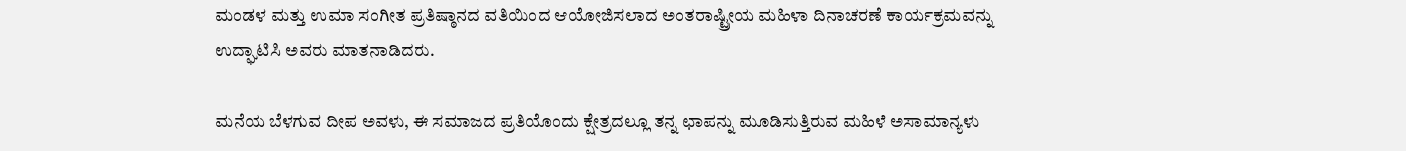ಮಂಡಳ ಮತ್ತು ಉಮಾ ಸಂಗೀತ ಪ್ರತಿಷ್ಠಾನದ ವತಿಯಿಂದ ಆಯೋಜಿಸಲಾದ ಅಂತರಾಷ್ಟ್ರೀಯ ಮಹಿಳಾ ದಿನಾಚರಣೆ ಕಾರ್ಯಕ್ರಮವನ್ನು ಉದ್ಘಾಟಿಸಿ ಅವರು ಮಾತನಾಡಿದರು.

ಮನೆಯ ಬೆಳಗುವ ದೀಪ ಅವಳು, ಈ ಸಮಾಜದ ಪ್ರತಿಯೊಂದು ಕ್ಷೇತ್ರದಲ್ಲೂ ತನ್ನ ಛಾಪನ್ನು ಮೂಡಿಸುತ್ತಿರುವ ಮಹಿಳೆ ಅಸಾಮಾನ್ಯಳು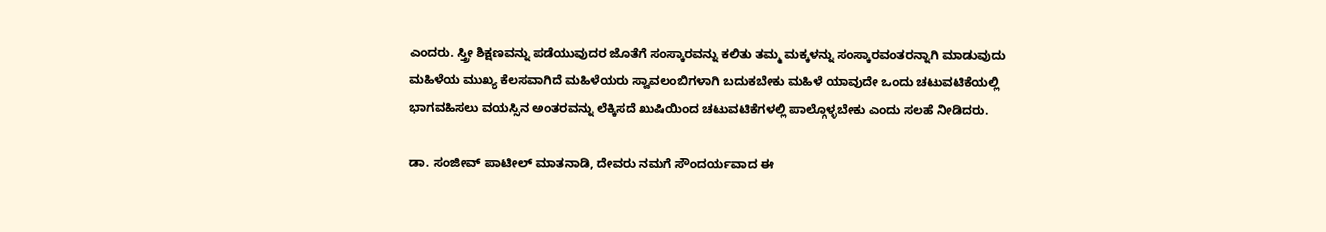ಎಂದರು. ಸ್ತ್ರೀ ಶಿಕ್ಷಣವನ್ನು ಪಡೆಯುವುದರ ಜೊತೆಗೆ ಸಂಸ್ಕಾರವನ್ನು ಕಲಿತು ತಮ್ಮ ಮಕ್ಕಳನ್ನು ಸಂಸ್ಕಾರವಂತರನ್ನಾಗಿ ಮಾಡುವುದು ಮಹಿಳೆಯ ಮುಖ್ಯ ಕೆಲಸವಾಗಿದೆ ಮಹಿಳೆಯರು ಸ್ವಾವಲಂಬಿಗಳಾಗಿ ಬದುಕಬೇಕು ಮಹಿಳೆ ಯಾವುದೇ ಒಂದು ಚಟುವಟಿಕೆಯಲ್ಲಿ ಭಾಗವಹಿಸಲು ವಯಸ್ಸಿನ ಅಂತರವನ್ನು ಲೆಕ್ಕಿಸದೆ ಖುಷಿಯಿಂದ ಚಟುವಟಿಕೆಗಳಲ್ಲಿ ಪಾಲ್ಗೊಳ್ಳಬೇಕು ಎಂದು ಸಲಹೆ ನೀಡಿದರು.

ಡಾ. ಸಂಜೀವ್ ಪಾಟೀಲ್ ಮಾತನಾಡಿ, ದೇವರು ನಮಗೆ ಸೌಂದರ್ಯವಾದ ಈ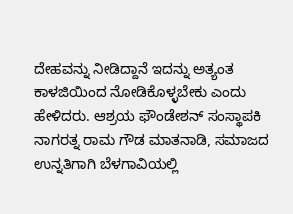ದೇಹವನ್ನು ನೀಡಿದ್ದಾನೆ ಇದನ್ನು ಅತ್ಯಂತ ಕಾಳಜಿಯಿಂದ ನೋಡಿಕೊಳ್ಳಬೇಕು ಎಂದು ಹೇಳಿದರು. ಆಶ್ರಯ ಫೌಂಡೇಶನ್ ಸಂಸ್ಥಾಪಕಿ ನಾಗರತ್ನ ರಾಮ ಗೌಡ ಮಾತನಾಡಿ, ಸಮಾಜದ ಉನ್ನತಿಗಾಗಿ ಬೆಳಗಾವಿಯಲ್ಲಿ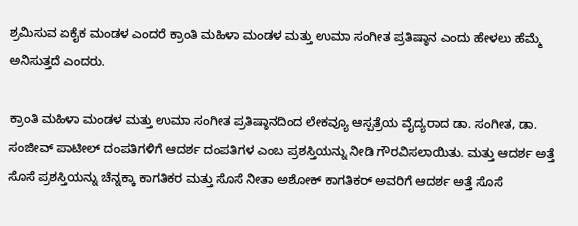ಶ್ರಮಿಸುವ ಏಕೈಕ ಮಂಡಳ ಎಂದರೆ ಕ್ರಾಂತಿ ಮಹಿಳಾ ಮಂಡಳ ಮತ್ತು ಉಮಾ ಸಂಗೀತ ಪ್ರತಿಷ್ಠಾನ ಎಂದು ಹೇಳಲು ಹೆಮ್ಮೆ ಅನಿಸುತ್ತದೆ ಎಂದರು.

ಕ್ರಾಂತಿ ಮಹಿಳಾ ಮಂಡಳ ಮತ್ತು ಉಮಾ ಸಂಗೀತ ಪ್ರತಿಷ್ಠಾನದಿಂದ ಲೇಕವ್ಯೂ ಆಸ್ಪತ್ರೆಯ ವೈದ್ಯರಾದ ಡಾ. ಸಂಗೀತ, ಡಾ. ಸಂಜೀವ್ ಪಾಟೀಲ್ ದಂಪತಿಗಳಿಗೆ ಆದರ್ಶ ದಂಪತಿಗಳ ಎಂಬ ಪ್ರಶಸ್ತಿಯನ್ನು ನೀಡಿ ಗೌರವಿಸಲಾಯಿತು. ಮತ್ತು ಆದರ್ಶ ಅತ್ತೆ ಸೊಸೆ ಪ್ರಶಸ್ತಿಯನ್ನು ಚೆನ್ನಕ್ಕಾ ಕಾಗತಿಕರ ಮತ್ತು ಸೊಸೆ ನೀತಾ ಅಶೋಕ್ ಕಾಗತಿಕರ್ ಅವರಿಗೆ ಆದರ್ಶ ಅತ್ತೆ ಸೊಸೆ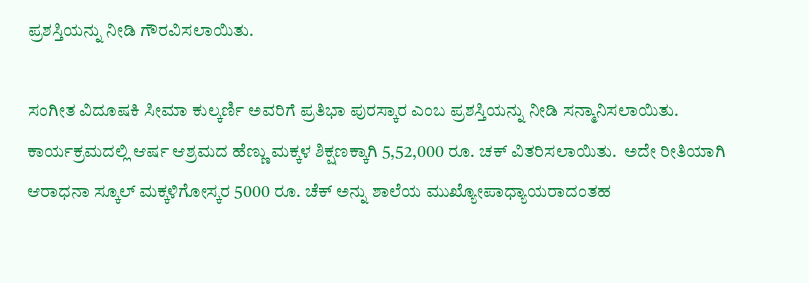ಪ್ರಶಸ್ತಿಯನ್ನು ನೀಡಿ ಗೌರವಿಸಲಾಯಿತು.

ಸಂಗೀತ ವಿದೂಷಕಿ ಸೀಮಾ ಕುಲ್ಕರ್ಣಿ ಅವರಿಗೆ ಪ್ರತಿಭಾ ಪುರಸ್ಕಾರ ಎಂಬ ಪ್ರಶಸ್ತಿಯನ್ನು ನೀಡಿ ಸನ್ಮಾನಿಸಲಾಯಿತು. ಕಾರ್ಯಕ್ರಮದಲ್ಲಿ ಆರ್ಷ ಆಶ್ರಮದ ಹೆಣ್ಣು ಮಕ್ಕಳ ಶಿಕ್ಷಣಕ್ಕಾಗಿ 5,52,000 ರೂ. ಚಕ್ ವಿತರಿಸಲಾಯಿತು.  ಅದೇ ರೀತಿಯಾಗಿ ಆರಾಧನಾ ಸ್ಕೂಲ್ ಮಕ್ಕಳಿಗೋಸ್ಕರ 5000 ರೂ. ಚೆಕ್ ಅನ್ನು ಶಾಲೆಯ ಮುಖ್ಯೋಪಾಧ್ಯಾಯರಾದಂತಹ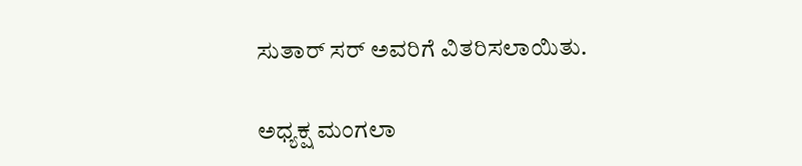ಸುತಾರ್ ಸರ್ ಅವರಿಗೆ ವಿತರಿಸಲಾಯಿತು.

ಅಧ್ಯಕ್ಷ ಮಂಗಲಾ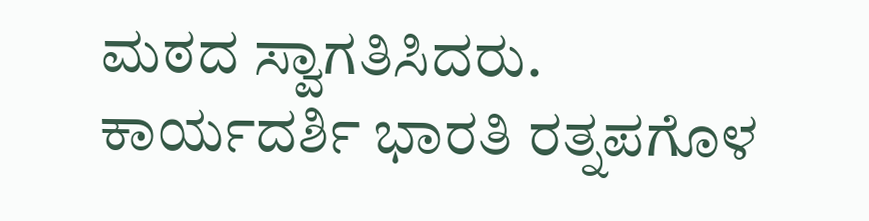ಮಠದ ಸ್ವಾಗತಿಸಿದರು. ಕಾರ್ಯದರ್ಶಿ ಭಾರತಿ ರತ್ನಪಗೊಳ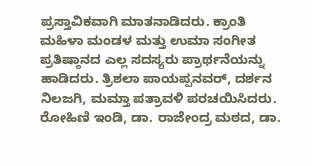ಪ್ರಸ್ತಾವಿಕವಾಗಿ ಮಾತನಾಡಿದರು. ಕ್ರಾಂತಿ ಮಹಿಳಾ ಮಂಡಳ ಮತ್ತು ಉಮಾ ಸಂಗೀತ ಪ್ರತಿಷ್ಠಾನದ ಎಲ್ಲ ಸದಸ್ಯರು ಪ್ರಾರ್ಥನೆಯನ್ನು ಹಾಡಿದರು. ತ್ರಿಶಲಾ ಪಾಯಪ್ಪನವರ್, ದರ್ಶನ ನಿಲಜಗಿ, ಮಮ್ತಾ ಪತ್ರಾವಳಿ ಪರಚಯಿಸಿದರು. ರೋಹಿಣಿ ಇಂಡಿ, ಡಾ. ರಾಜೇಂದ್ರ ಮಠದ, ಡಾ.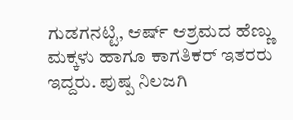ಗುಡಗನಟ್ಟಿ, ಆರ್ಷ್‌ ಆಶ್ರಮದ ಹೆಣ್ಣು ಮಕ್ಕಳು ಹಾಗೂ ಕಾಗತಿಕರ್ ಇತರರು ಇದ್ದರು. ಪುಷ್ಪ ನಿಲಜಗಿ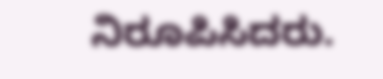ನಿರೂಪಿಸಿದರು.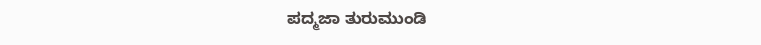ಪದ್ಮಜಾ ತುರುಮುಂಡಿ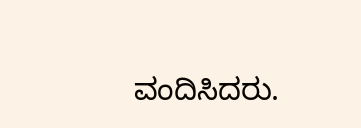ವಂದಿಸಿದರು.